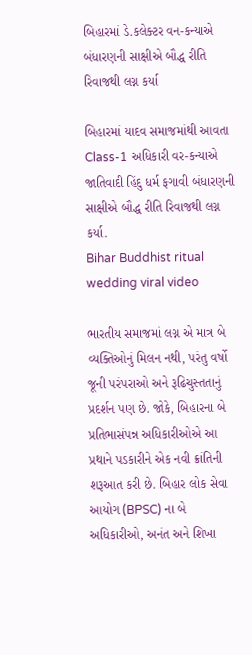બિહારમાં ડે.કલેક્ટર વન-કન્યાએ બંધારણની સાક્ષીએ બૌદ્ધ રીતિ રિવાજથી લગ્ન કર્યા

બિહારમાં યાદવ સમાજમાંથી આવતા Class-1 અધિકારી વર-કન્યાએ જાતિવાદી હિંદુ ધર્મ ફગાવી બંધારણની સાક્ષીએ બૌદ્ધ રીતિ રિવાજથી લગ્ન કર્યા.
Bihar Buddhist ritual wedding viral video

ભારતીય સમાજમાં લગ્ન એ માત્ર બે વ્યક્તિઓનું મિલન નથી, પરંતુ વર્ષો જૂની પરંપરાઓ અને રૂઢિચુસ્તતાનું પ્રદર્શન પણ છે. જોકે, બિહારના બે પ્રતિભાસંપન્ન અધિકારીઓએ આ પ્રથાને પડકારીને એક નવી ક્રાંતિની શરૂઆત કરી છે. બિહાર લોક સેવા આયોગ (BPSC) ના બે અધિકારીઓ, અનંત અને શિખા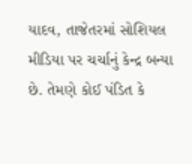યાદવ, તાજેતરમાં સોશિયલ મીડિયા પર ચર્ચાનું કેન્દ્ર બન્યા છે. તેમણે કોઈ પંડિત કે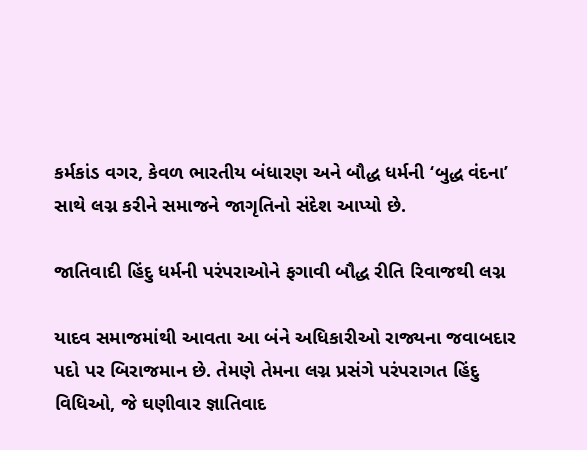કર્મકાંડ વગર, કેવળ ભારતીય બંધારણ અને બૌદ્ધ ધર્મની ‘બુદ્ધ વંદના’ સાથે લગ્ન કરીને સમાજને જાગૃતિનો સંદેશ આપ્યો છે.

જાતિવાદી હિંદુ ધર્મની પરંપરાઓને ફગાવી બૌદ્ધ રીતિ રિવાજથી લગ્ન

યાદવ સમાજમાંથી આવતા આ બંને અધિકારીઓ રાજ્યના જવાબદાર પદો પર બિરાજમાન છે. તેમણે તેમના લગ્ન પ્રસંગે પરંપરાગત હિંદુ વિધિઓ, જે ઘણીવાર જ્ઞાતિવાદ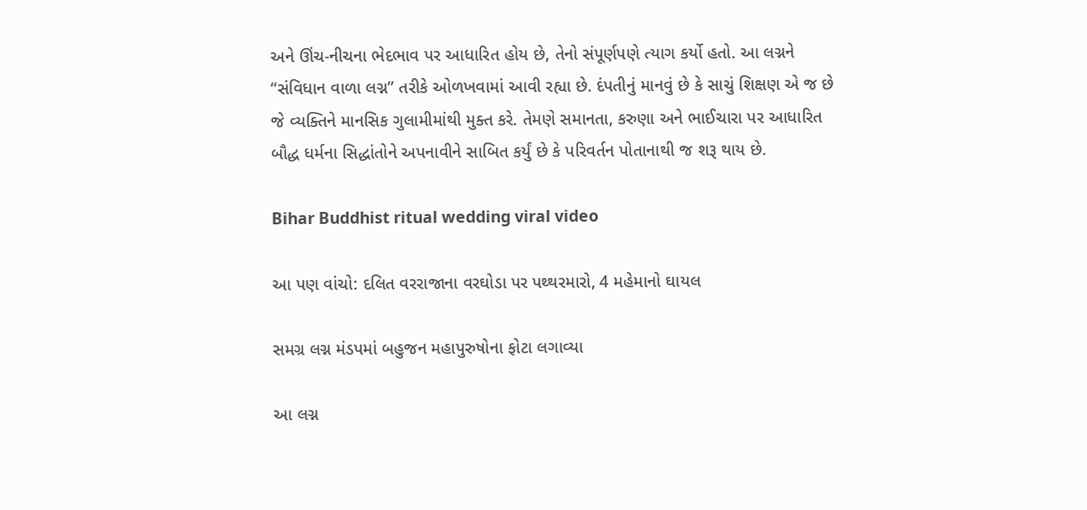અને ઊંચ-નીચના ભેદભાવ પર આધારિત હોય છે, તેનો સંપૂર્ણપણે ત્યાગ કર્યો હતો. આ લગ્નને “સંવિધાન વાળા લગ્ન” તરીકે ઓળખવામાં આવી રહ્યા છે. દંપતીનું માનવું છે કે સાચું શિક્ષણ એ જ છે જે વ્યક્તિને માનસિક ગુલામીમાંથી મુક્ત કરે. તેમણે સમાનતા, કરુણા અને ભાઈચારા પર આધારિત બૌદ્ધ ધર્મના સિદ્ધાંતોને અપનાવીને સાબિત કર્યું છે કે પરિવર્તન પોતાનાથી જ શરૂ થાય છે.

Bihar Buddhist ritual wedding viral video

આ પણ વાંચો: દલિત વરરાજાના વરઘોડા પર પથ્થરમારો, 4 મહેમાનો ઘાયલ

સમગ્ર લગ્ન મંડપમાં બહુજન મહાપુરુષોના ફોટા લગાવ્યા

આ લગ્ન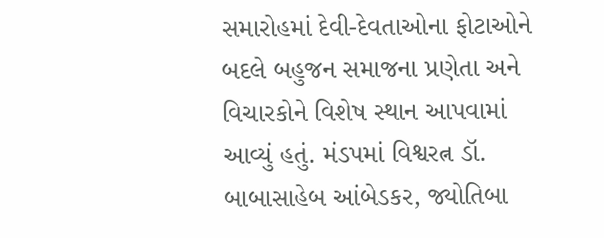સમારોહમાં દેવી-દેવતાઓના ફોટાઓને બદલે બહુજન સમાજના પ્રણેતા અને વિચારકોને વિશેષ સ્થાન આપવામાં આવ્યું હતું. મંડપમાં વિશ્વરત્ન ડૉ. બાબાસાહેબ આંબેડકર, જ્યોતિબા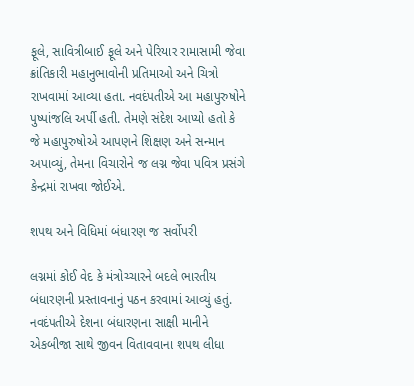ફૂલે, સાવિત્રીબાઈ ફૂલે અને પેરિયાર રામાસામી જેવા ક્રાંતિકારી મહાનુભાવોની પ્રતિમાઓ અને ચિત્રો રાખવામાં આવ્યા હતા. નવદંપતીએ આ મહાપુરુષોને પુષ્પાંજલિ અર્પી હતી. તેમણે સંદેશ આપ્યો હતો કે જે મહાપુરુષોએ આપણને શિક્ષણ અને સન્માન અપાવ્યું, તેમના વિચારોને જ લગ્ન જેવા પવિત્ર પ્રસંગે કેન્દ્રમાં રાખવા જોઈએ.

શપથ અને વિધિમાં બંધારણ જ સર્વોપરી

લગ્નમાં કોઈ વેદ કે મંત્રોચ્ચારને બદલે ભારતીય બંધારણની પ્રસ્તાવનાનું પઠન કરવામાં આવ્યું હતું. નવદંપતીએ દેશના બંધારણના સાક્ષી માનીને એકબીજા સાથે જીવન વિતાવવાના શપથ લીધા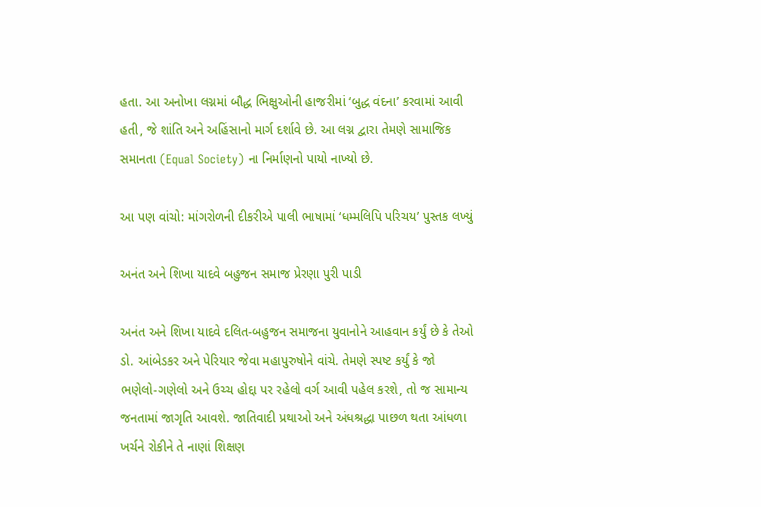હતા. આ અનોખા લગ્નમાં બૌદ્ધ ભિક્ષુઓની હાજરીમાં ‘બુદ્ધ વંદના’ કરવામાં આવી હતી, જે શાંતિ અને અહિંસાનો માર્ગ દર્શાવે છે. આ લગ્ન દ્વારા તેમણે સામાજિક સમાનતા (Equal Society) ના નિર્માણનો પાયો નાખ્યો છે.

આ પણ વાંચો: માંગરોળની દીકરીએ પાલી ભાષામાં ‘ધમ્મલિપિ પરિચય’ પુસ્તક લખ્યું

અનંત અને શિખા યાદવે બહુજન સમાજ પ્રેરણા પુરી પાડી

અનંત અને શિખા યાદવે દલિત-બહુજન સમાજના યુવાનોને આહવાન કર્યું છે કે તેઓ ડો. આંબેડકર અને પેરિયાર જેવા મહાપુરુષોને વાંચે. તેમણે સ્પષ્ટ કર્યું કે જો ભણેલો-ગણેલો અને ઉચ્ચ હોદ્દા પર રહેલો વર્ગ આવી પહેલ કરશે, તો જ સામાન્ય જનતામાં જાગૃતિ આવશે. જાતિવાદી પ્રથાઓ અને અંધશ્રદ્ધા પાછળ થતા આંધળા ખર્ચને રોકીને તે નાણાં શિક્ષણ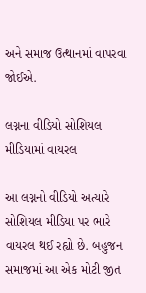અને સમાજ ઉત્થાનમાં વાપરવા જોઈએ.

લગ્નના વીડિયો સોશિયલ મીડિયામાં વાયરલ

આ લગ્નનો વીડિયો અત્યારે સોશિયલ મીડિયા પર ભારે વાયરલ થઈ રહ્યો છે. બહુજન સમાજમાં આ એક મોટી જીત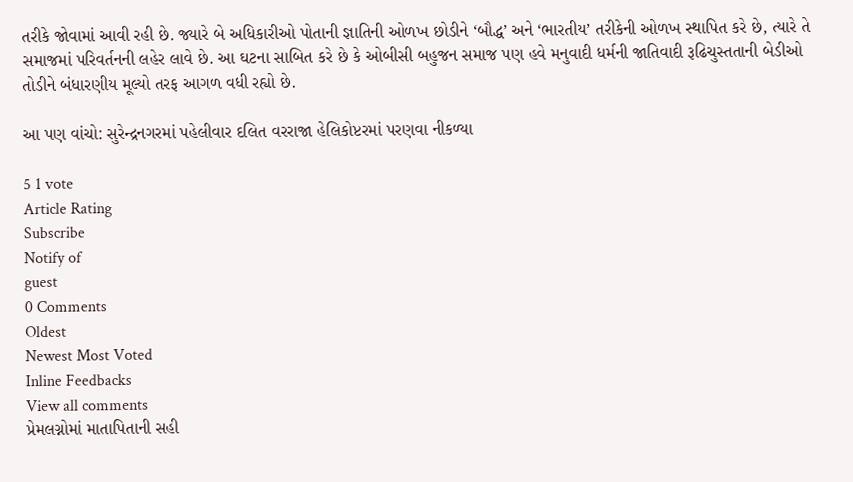તરીકે જોવામાં આવી રહી છે. જ્યારે બે અધિકારીઓ પોતાની જ્ઞાતિની ઓળખ છોડીને ‘બૌદ્ધ’ અને ‘ભારતીય’ તરીકેની ઓળખ સ્થાપિત કરે છે, ત્યારે તે સમાજમાં પરિવર્તનની લહેર લાવે છે. આ ઘટના સાબિત કરે છે કે ઓબીસી બહુજન સમાજ પણ હવે મનુવાદી ધર્મની જાતિવાદી રૂઢિચુસ્તતાની બેડીઓ તોડીને બંધારણીય મૂલ્યો તરફ આગળ વધી રહ્યો છે.

આ પણ વાંચો: સુરેન્દ્રનગરમાં પહેલીવાર દલિત વરરાજા હેલિકોપ્ટરમાં પરણવા નીકળ્યા

5 1 vote
Article Rating
Subscribe
Notify of
guest
0 Comments
Oldest
Newest Most Voted
Inline Feedbacks
View all comments
પ્રેમલગ્નોમાં માતાપિતાની સહી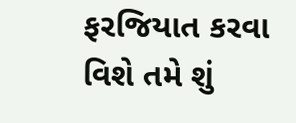ફરજિયાત કરવા વિશે તમે શું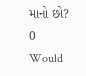માનો છો?
0
Would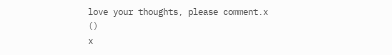love your thoughts, please comment.x
()
x